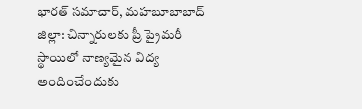భారత్ సమాచార్, మహబూబాబాద్ జిల్లా: చిన్నారులకు ప్రీ ప్రైమరీ స్థాయిలో నాణ్యమైన విద్య అందించేందుకు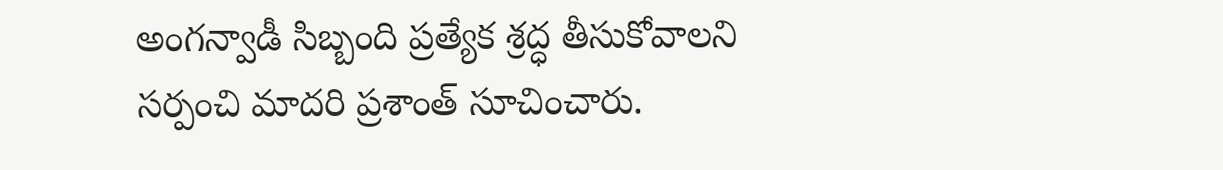అంగన్వాడీ సిబ్బంది ప్రత్యేక శ్రద్ధ తీసుకోవాలని సర్పంచి మాదరి ప్రశాంత్ సూచించారు.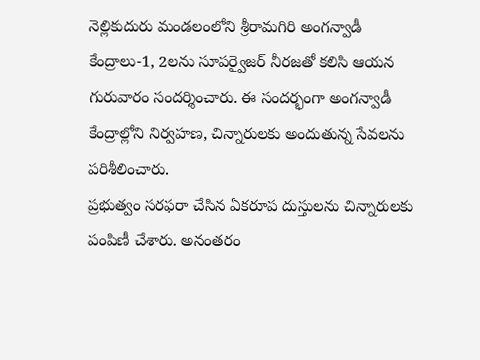నెల్లికుదురు మండలంలోని శ్రీరామగిరి అంగన్వాడీ కేంద్రాలు-1, 2లను సూపర్వైజర్ నీరజతో కలిసి ఆయన గురువారం సందర్శించారు. ఈ సందర్భంగా అంగన్వాడీ కేంద్రాల్లోని నిర్వహణ, చిన్నారులకు అందుతున్న సేవలను పరిశీలించారు.
ప్రభుత్వం సరఫరా చేసిన ఏకరూప దుస్తులను చిన్నారులకు పంపిణీ చేశారు. అనంతరం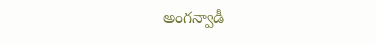అంగన్వాడీ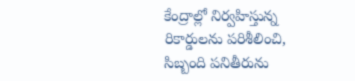కేంద్రాల్లో నిర్వహిస్తున్న రికార్డులను పరిశీలించి, సిబ్బంది పనితీరును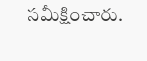సమీక్షించారు.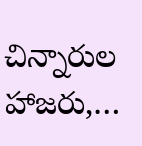చిన్నారుల హాజరు,…